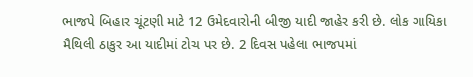ભાજપે બિહાર ચૂંટણી માટે 12 ઉમેદવારોની બીજી યાદી જાહેર કરી છે. લોક ગાયિકા મૈથિલી ઠાકુર આ યાદીમાં ટોચ પર છે. 2 દિવસ પહેલા ભાજપમાં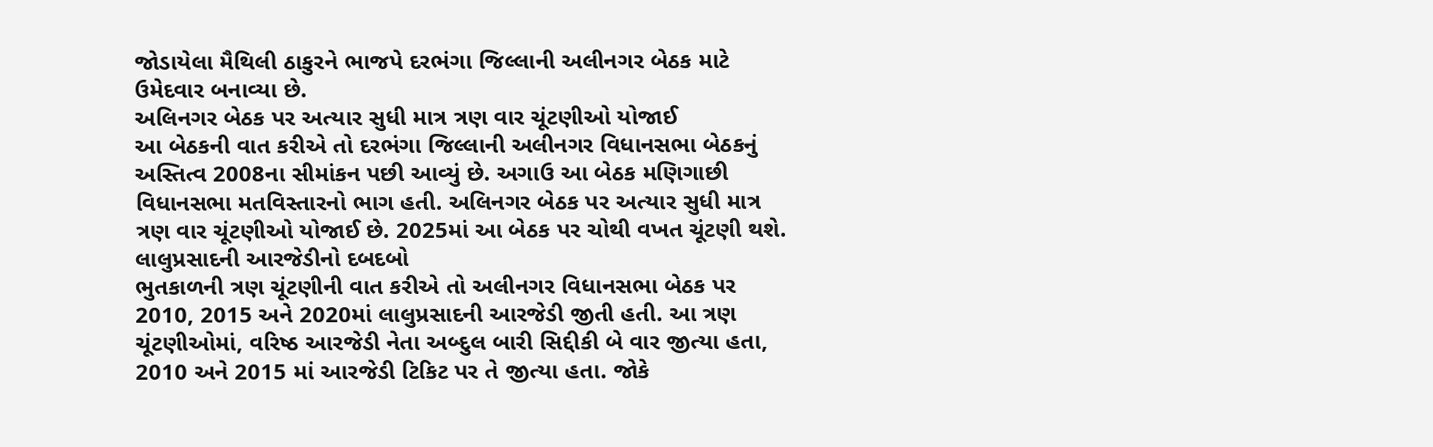જોડાયેલા મૈથિલી ઠાકુરને ભાજપે દરભંગા જિલ્લાની અલીનગર બેઠક માટે ઉમેદવાર બનાવ્યા છે.
અલિનગર બેઠક પર અત્યાર સુધી માત્ર ત્રણ વાર ચૂંટણીઓ યોજાઈ
આ બેઠકની વાત કરીએ તો દરભંગા જિલ્લાની અલીનગર વિધાનસભા બેઠકનું અસ્તિત્વ 2008ના સીમાંકન પછી આવ્યું છે. અગાઉ આ બેઠક મણિગાછી વિધાનસભા મતવિસ્તારનો ભાગ હતી. અલિનગર બેઠક પર અત્યાર સુધી માત્ર ત્રણ વાર ચૂંટણીઓ યોજાઈ છે. 2025માં આ બેઠક પર ચોથી વખત ચૂંટણી થશે.
લાલુપ્રસાદની આરજેડીનો દબદબો
ભુતકાળની ત્રણ ચૂંટણીની વાત કરીએ તો અલીનગર વિધાનસભા બેઠક પર 2010, 2015 અને 2020માં લાલુપ્રસાદની આરજેડી જીતી હતી. આ ત્રણ ચૂંટણીઓમાં, વરિષ્ઠ આરજેડી નેતા અબ્દુલ બારી સિદ્દીકી બે વાર જીત્યા હતા, 2010 અને 2015 માં આરજેડી ટિકિટ પર તે જીત્યા હતા. જોકે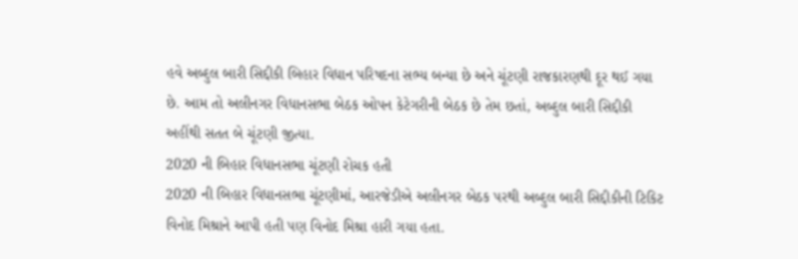હવે અબ્દુલ બારી સિદ્દીકી બિહાર વિધાન પરિષદના સભ્ય બન્યા છે અને ચૂંટણી રાજકારણથી દૂર થઈ ગયા છે. આમ તો અલીનગર વિધાનસભા બેઠક ઓપન કેટેગરીની બેઠક છે તેમ છતાં, અબ્દુલ બારી સિદ્દીકી અહીંથી સતત બે ચૂંટણી જીત્યા.
2020 ની બિહાર વિધાનસભા ચૂંટણી રોચક હતી
2020 ની બિહાર વિધાનસભા ચૂંટણીમાં, આરજેડીએ અલીનગર બેઠક પરથી અબ્દુલ બારી સિદ્દીકીની ટિકિટ વિનોદ મિશ્રાને આપી હતી પણ વિનોદ મિશ્રા હારી ગયા હતા.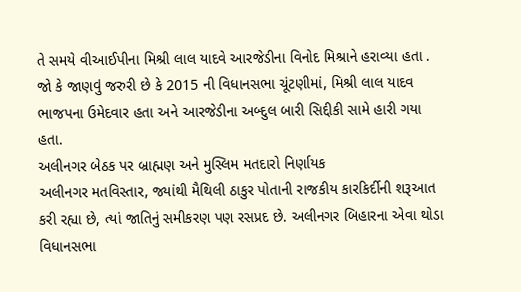તે સમયે વીઆઈપીના મિશ્રી લાલ યાદવે આરજેડીના વિનોદ મિશ્રાને હરાવ્યા હતા . જો કે જાણવું જરુરી છે કે 2015 ની વિધાનસભા ચૂંટણીમાં, મિશ્રી લાલ યાદવ ભાજપના ઉમેદવાર હતા અને આરજેડીના અબ્દુલ બારી સિદ્દીકી સામે હારી ગયા હતા.
અલીનગર બેઠક પર બ્રાહ્મણ અને મુસ્લિમ મતદારો નિર્ણાયક
અલીનગર મતવિસ્તાર, જ્યાંથી મૈથિલી ઠાકુર પોતાની રાજકીય કારકિર્દીની શરૂઆત કરી રહ્યા છે, ત્યાં જાતિનું સમીકરણ પણ રસપ્રદ છે. અલીનગર બિહારના એવા થોડા વિધાનસભા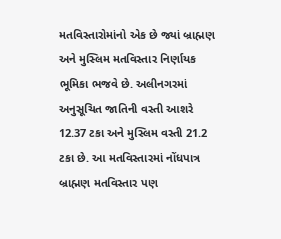મતવિસ્તારોમાંનો એક છે જ્યાં બ્રાહ્મણ અને મુસ્લિમ મતવિસ્તાર નિર્ણાયક ભૂમિકા ભજવે છે. અલીનગરમાં અનુસૂચિત જાતિની વસ્તી આશરે 12.37 ટકા અને મુસ્લિમ વસ્તી 21.2 ટકા છે. આ મતવિસ્તારમાં નોંધપાત્ર બ્રાહ્મણ મતવિસ્તાર પણ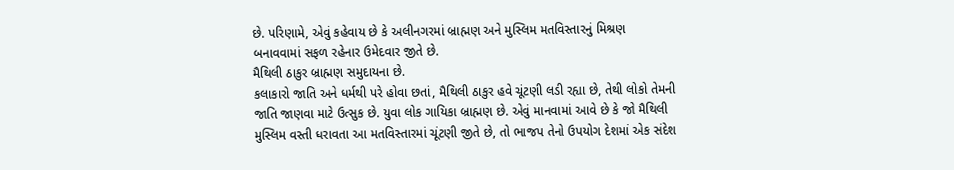છે. પરિણામે, એવું કહેવાય છે કે અલીનગરમાં બ્રાહ્મણ અને મુસ્લિમ મતવિસ્તારનું મિશ્રણ બનાવવામાં સફળ રહેનાર ઉમેદવાર જીતે છે.
મૈથિલી ઠાકુર બ્રાહ્મણ સમુદાયના છે.
કલાકારો જાતિ અને ધર્મથી પરે હોવા છતાં, મૈથિલી ઠાકુર હવે ચૂંટણી લડી રહ્યા છે, તેથી લોકો તેમની જાતિ જાણવા માટે ઉત્સુક છે. યુવા લોક ગાયિકા બ્રાહ્મણ છે. એવું માનવામાં આવે છે કે જો મૈથિલી મુસ્લિમ વસ્તી ધરાવતા આ મતવિસ્તારમાં ચૂંટણી જીતે છે, તો ભાજપ તેનો ઉપયોગ દેશમાં એક સંદેશ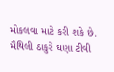મોકલવા માટે કરી શકે છે. મૈથિલી ઠાકુરે ઘણા ટીવી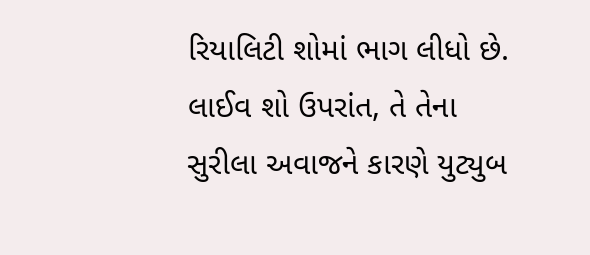રિયાલિટી શોમાં ભાગ લીધો છે. લાઈવ શો ઉપરાંત, તે તેના સુરીલા અવાજને કારણે યુટ્યુબ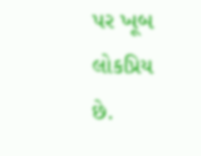પર ખૂબ લોકપ્રિય છે.